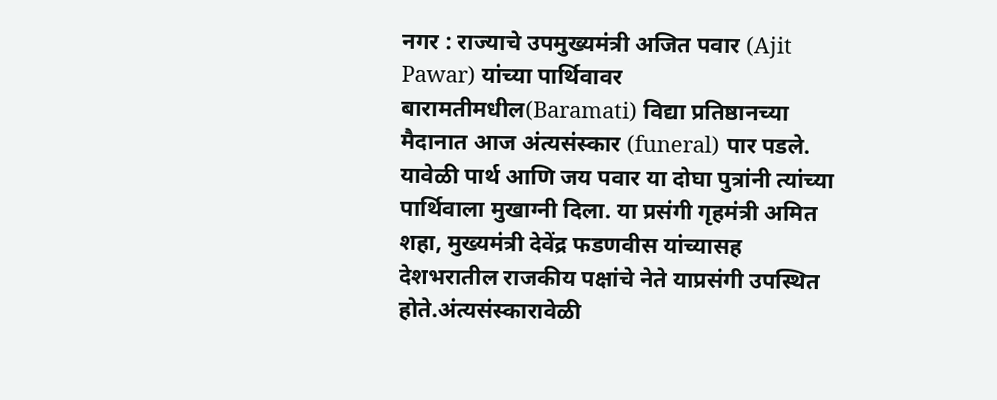नगर : राज्याचे उपमुख्यमंत्री अजित पवार (Ajit Pawar) यांच्या पार्थिवावर बारामतीमधील(Baramati) विद्या प्रतिष्ठानच्या मैदानात आज अंत्यसंस्कार (funeral) पार पडले. यावेळी पार्थ आणि जय पवार या दोघा पुत्रांनी त्यांच्या पार्थिवाला मुखाग्नी दिला. या प्रसंगी गृहमंत्री अमित शहा, मुख्यमंत्री देवेंद्र फडणवीस यांच्यासह देशभरातील राजकीय पक्षांचे नेते याप्रसंगी उपस्थित होते.अंत्यसंस्कारावेळी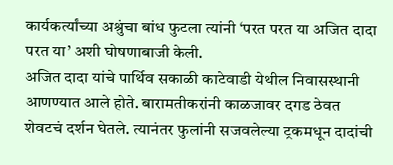कार्यकर्त्यांच्या अश्रुंचा बांध फुटला त्यांनी ‘परत परत या अजित दादा परत या’ अशी घोषणाबाजी केली.
अजित दादा यांचे पार्थिव सकाळी काटेवाडी येथील निवासस्थानी आणण्यात आले होते. बारामतीकरांनी काळजावर दगड ठेवत शेवटचं दर्शन घेतले. त्यानंतर फुलांनी सजवलेल्या ट्रकमधून दादांची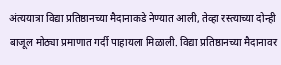अंत्ययात्रा विद्या प्रतिष्ठानच्या मैदानाकडे नेण्यात आली, तेव्हा रस्त्याच्या दोन्ही बाजूल मोठ्या प्रमाणात गर्दी पाहायला मिळाली. विद्या प्रतिष्ठानच्या मैदानावर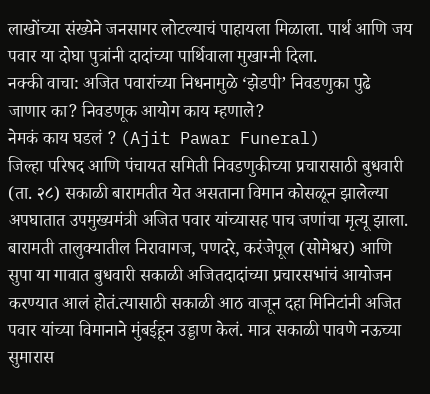लाखोंच्या संख्येने जनसागर लोटल्याचं पाहायला मिळाला. पार्थ आणि जय पवार या दोघा पुत्रांनी दादांच्या पार्थिवाला मुखाग्नी दिला.
नक्की वाचा: अजित पवारांच्या निधनामुळे ‘झेडपी’ निवडणुका पुढे जाणार का? निवडणूक आयोग काय म्हणाले?
नेमकं काय घडलं ? (Ajit Pawar Funeral)
जिल्हा परिषद आणि पंचायत समिती निवडणुकीच्या प्रचारासाठी बुधवारी (ता. २८) सकाळी बारामतीत येत असताना विमान कोसळून झालेल्या अपघातात उपमुख्यमंत्री अजित पवार यांच्यासह पाच जणांचा मृत्यू झाला. बारामती तालुक्यातील निरावागज, पणदरे, करंजेपूल (सोमेश्वर) आणि सुपा या गावात बुधवारी सकाळी अजितदादांच्या प्रचारसभांचं आयोजन करण्यात आलं होतं.त्यासाठी सकाळी आठ वाजून दहा मिनिटांनी अजित पवार यांच्या विमानाने मुंबईहून उड्डाण केलं. मात्र सकाळी पावणे नऊच्या सुमारास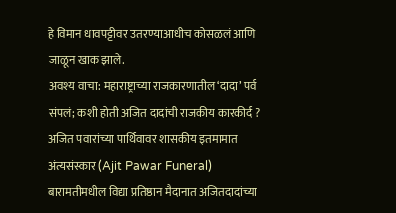हे विमान धावपट्टीवर उतरण्याआधीच कोसळलं आणि जाळून खाक झाले.
अवश्य वाचा: महाराष्ट्राच्या राजकारणातील ‘दादा’ पर्व संपलं; कशी होती अजित दादांची राजकीय कारकीर्द ?
अजित पवारांच्या पार्थिवावर शासकीय इतमामात अंत्यसंस्कार (Ajit Pawar Funeral)
बारामतीमधील विद्या प्रतिष्ठान मैदानात अजितदादांच्या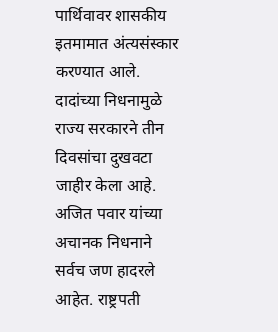पार्थिवावर शासकीय इतमामात अंत्यसंस्कार करण्यात आले. दादांच्या निधनामुळे राज्य सरकारने तीन दिवसांचा दुखवटा जाहीर केला आहे. अजित पवार यांच्या अचानक निधनाने सर्वच जण हादरले आहेत. राष्ट्रपती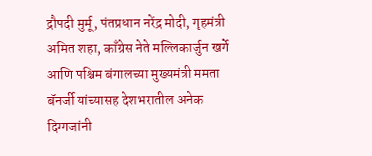द्रौपदी मुर्मू, पंतप्रधान नरेंद्र मोदी, गृहमंत्री अमित शहा, काँग्रेस नेते मल्लिकार्जुन खर्गे आणि पश्चिम बंगालच्या मुख्यमंत्री ममता बॅनर्जी यांच्यासह देशभरातील अनेक दिग्गजांनी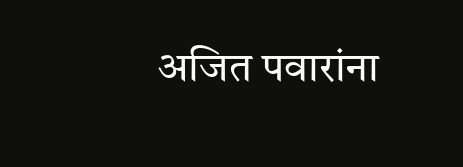अजित पवारांना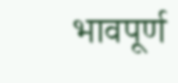भावपूर्ण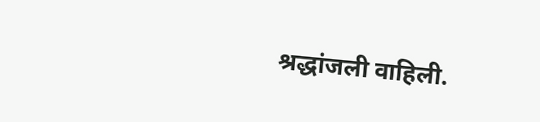श्रद्धांजली वाहिली.